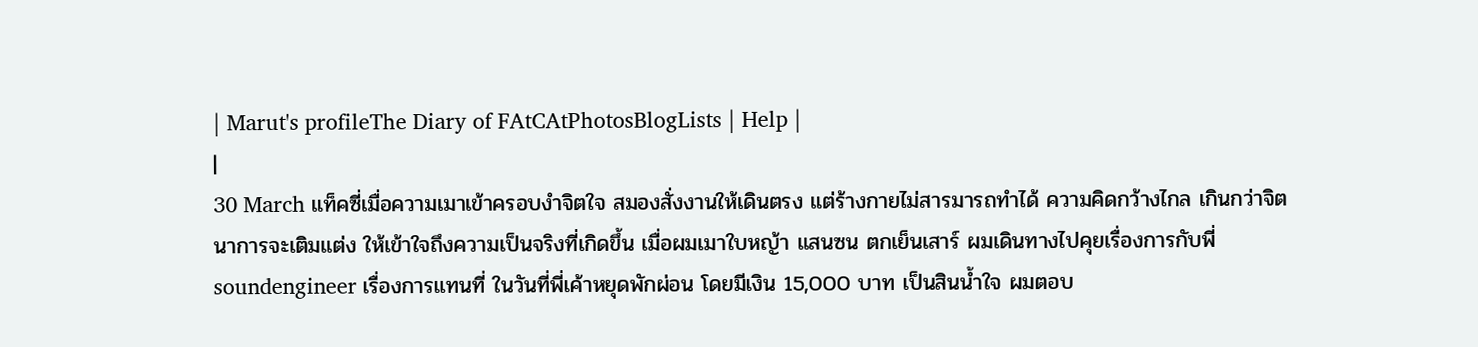| Marut's profileThe Diary of FAtCAtPhotosBlogLists | Help |
|
30 March แท็คซี่เมื่อความเมาเข้าครอบงำจิตใจ สมองสั่งงานให้เดินตรง แต่ร้างกายไม่สารมารถทำได้ ความคิดกว้างไกล เกินกว่าจิตนาการจะเติมแต่ง ให้เข้าใจถึงความเป็นจริงที่เกิดขึ้น เมื่อผมเมาใบหญ้า แสนซน ตกเย็นเสาร์ ผมเดินทางไปคุยเรื่องการกับพี่ soundengineer เรื่องการแทนที่ ในวันที่พี่เค้าหยุดพักผ่อน โดยมีเงิน 15,000 บาท เป็นสินน้ำใจ ผมตอบ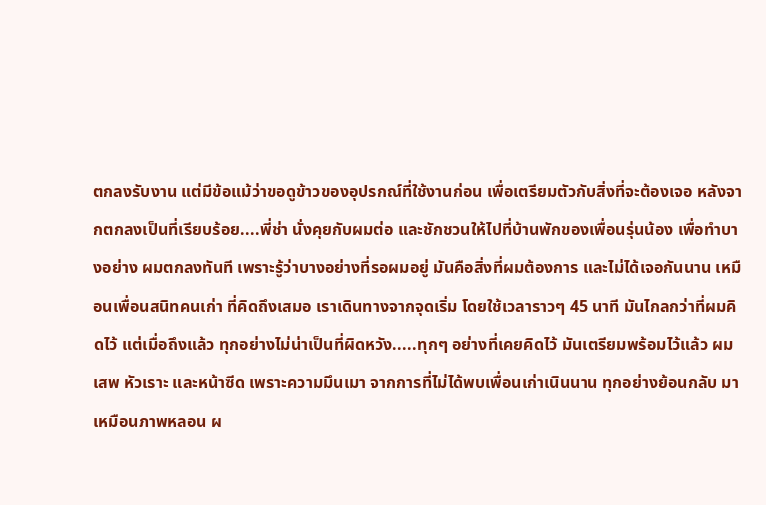ตกลงรับงาน แต่มีข้อแม้ว่าขอดูข้าวของอุปรกณ์ที่ใช้งานก่อน เพื่อเตรียมตัวกับสิ่งที่จะต้องเจอ หลังจากตกลงเป็นที่เรียบร้อย....พี่ช่า นั่งคุยกับผมต่อ และชักชวนให้ไปที่บ้านพักของเพื่อนรุ่นน้อง เพื่อทำบางอย่าง ผมตกลงทันที เพราะรู้ว่าบางอย่างที่รอผมอยู่ มันคือสิ่งที่ผมต้องการ และไม่ได้เจอกันนาน เหมือนเพื่อนสนิทคนเก่า ที่คิดถึงเสมอ เราเดินทางจากจุดเริ่ม โดยใช้เวลาราวๆ 45 นาที มันไกลกว่าที่ผมคิดไว้ แต่เมื่อถึงแล้ว ทุกอย่างไม่น่าเป็นที่ผิดหวัง.....ทุกๆ อย่างที่เคยคิดไว้ มันเตรียมพร้อมไว้แล้ว ผมเสพ หัวเราะ และหน้าซีด เพราะความมึนเมา จากการที่ไม่ได้พบเพื่อนเก่าเนินนาน ทุกอย่างย้อนกลับ มาเหมือนภาพหลอน ผ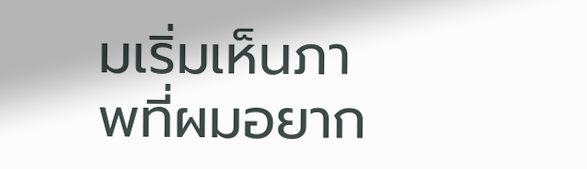มเริ่มเห็นภาพที่ผมอยาก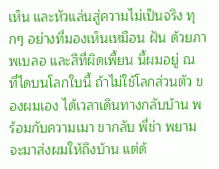เห็น และหัวแล่นสู่ความไม่เป็นจริง ทุกๆ อย่างที่มองเห็นเหมือน ฝัน ด้วยภาพเบลอ และสีที่ผิดเพี้ยน นี้ผมอยู่ ณ ที่ไดบนโลกใบนี้ ถ้าไม่ใช้โลกส่วนตัว ของผมเอง ได้เวลาเดินทางกลับบ้าน พร้อมกับความเมา ขากลับ พี่ช่า พยามจะมาส่งผมให้ถึงบ้าน แต่ด้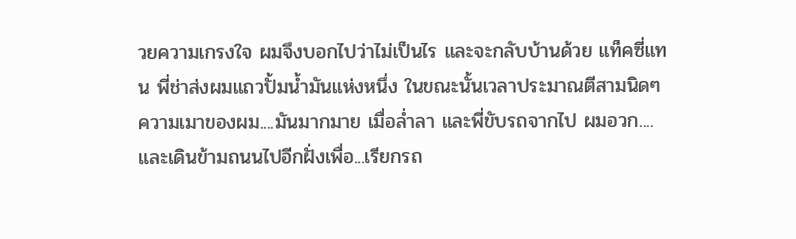วยความเกรงใจ ผมจึงบอกไปว่าไม่เป็นไร และจะกลับบ้านด้วย แท็คซี่แทน พี่ช่าส่งผมแถวปั้มน้ำมันแห่งหนึ่ง ในขณะนั้นเวลาประมาณตีสามนิดๆ ความเมาของผม....มันมากมาย เมื่อล่ำลา และพี่ขับรถจากไป ผมอวก....และเดินข้ามถนนไปอีกฝั่งเพื่อ...เรียกรถ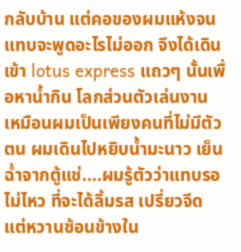กลับบ้าน แต่คอของผมแห้งจนแทบจะพูดอะไรไม่ออก จึงได้เดินเข้า lotus express แถวๆ นั้นเพื่อหาน้ำกิน โลกส่วนตัวเล่นงาน เหมือนผมเป็นเพียงคนที่ไม่มีตัวตน ผมเดินไปหยิบน้ำมะนาว เย็นฉ่ำจากตู้แช่....ผมรู้ตัวว่าแทบรอไม่ไหว ที่จะได้ลิ้มรส เปรี่ยวจีด แต่หวานซ้อนข้างใน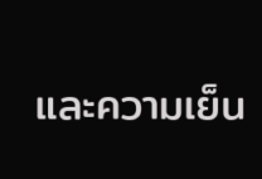และความเย็น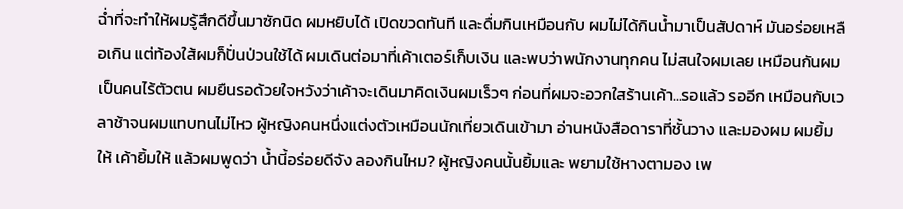ฉ่ำที่จะทำให้ผมรู้สึกดีขึ้นมาซักนิด ผมหยิบได้ เปิดขวดทันที และดื่มกินเหมือนกับ ผมไม่ได้กินน้ำมาเป็นสัปดาห์ มันอร่อยเหลือเกิน แต่ท้องใส้ผมก็ปั่นป่วนใช้ได้ ผมเดินต่อมาที่เค้าเตอร์เก็บเงิน และพบว่าพนักงานทุกคน ไม่สนใจผมเลย เหมือนกันผมเป็นคนไร้ตัวตน ผมยืนรอด้วยใจหวังว่าเค้าจะเดินมาคิดเงินผมเร็วๆ ก่อนที่ผมจะอวกใสร้านเค้า...รอแล้ว รออีก เหมือนกับเวลาช้าจนผมแทบทนไม่ไหว ผู้หญิงคนหนึ่งแต่งตัวเหมือนนักเที่ยวเดินเข้ามา อ่านหนังสือดาราที่ชั้นวาง และมองผม ผมยิ้มให้ เค้ายิ้มให้ แล้วผมพูดว่า น้ำนี้อร่อยดีจัง ลองกินไหม? ผู้หญิงคนนั้นยิ้มและ พยามใช้หางตามอง เพ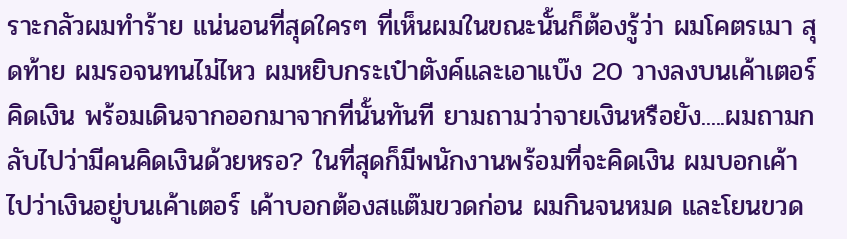ราะกลัวผมทำร้าย แน่นอนที่สุดใครๆ ที่เห็นผมในขณะนั้นก็ต้องรู้ว่า ผมโคตรเมา สุดท้าย ผมรอจนทนไม่ไหว ผมหยิบกระเป๋าตังค์และเอาแบ๊ง 20 วางลงบนเค้าเตอร์คิดเงิน พร้อมเดินจากออกมาจากที่นั้นทันที ยามถามว่าจายเงินหรือยัง.....ผมถามกลับไปว่ามีคนคิดเงินด้วยหรอ? ในที่สุดก็มีพนักงานพร้อมที่จะคิดเงิน ผมบอกเค้าไปว่าเงินอยู่บนเค้าเตอร์ เค้าบอกต้องสแต๊มขวดก่อน ผมกินจนหมด และโยนขวด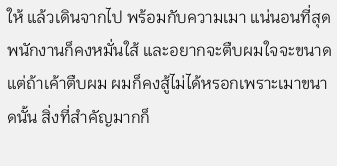ให้ แล้วเดินจากไป พร้อมกับความเมา แน่นอนที่สุด พนักงานก็คงหมั่นใส้ และอยากจะตืบผมใจจะขนาด แต่ถ้าเค้าตืบผม ผมก็คงสู้ไม่ได้หรอกเพราะเมาขนาดนั้น สิ่งที่สำคัญมากก็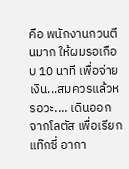คือ พนักงานกวนตีนมาก ให้ผมรอเกือบ 10 นาที เพื่อจ่ายเงิน...สมควรแล้วหรอวะ.... เดินออกจากโลตัส เพื่อเรียกแท๊กซี่ อากา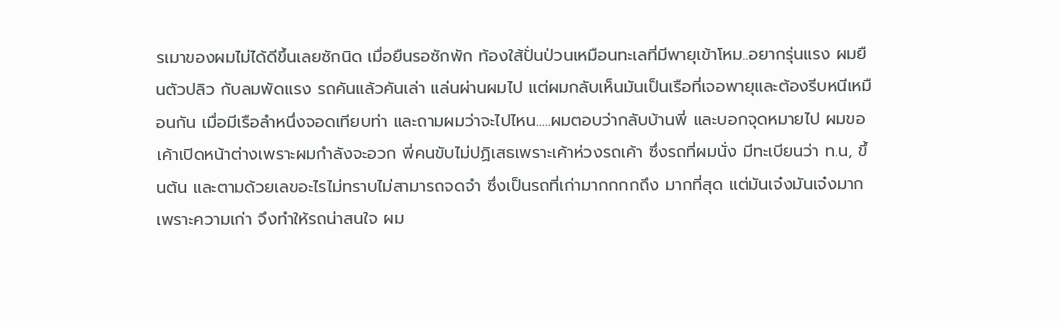รเมาของผมไม่ได้ดีขึ้นเลยซักนิด เมื่อยืนรอซักพัก ท้องใส้ปั่นป่วนเหมือนทะเลที่มีพายุเข้าโหม..อยากรุ่นแรง ผมยืนตัวปลิว กับลมพัดแรง รถคันแล้วคันเล่า แล่นผ่านผมไป แต่ผมกลับเห็นมันเป็นเรือที่เจอพายุและต้องรีบหนีเหมือนกัน เมื่อมีเรือลำหนึ่งจอดเทียบท่า และถามผมว่าจะไปไหน.....ผมตอบว่ากลับบ้านพี่ และบอกจุดหมายไป ผมขอเค้าเปิดหน้าต่างเพราะผมกำลังจะอวก พี่คนขับไม่ปฏิเสธเพราะเค้าห่วงรถเค้า ซึ่งรถที่ผมนั่ง มีทะเบียนว่า ท.น, ขึ้นต้น และตามด้วยเลขอะไรไม่ทราบไม่สามารถจดจำ ซึ่งเป็นรถที่เก่ามากกกกถึง มากที่สุด แต่มันเจ๋งมันเจ๋งมาก เพราะความเก่า จึงทำให้รถน่าสนใจ ผม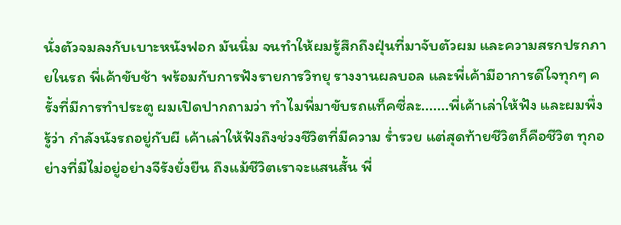นั่งตัวจมลงกับเบาะหนังฟอก มันนิ่ม จนทำให้ผมรู้สึกถึงฝุ่นที่มาจับตัวผม และความสรกปรกภายในรถ พี่เค้าขับช้า พร้อมกับการฟังรายการวิทยุ รางงานผลบอล และพี่เค้ามีอาการดีใจทุกๆ ครั้งที่มีการทำประตู ผมเปิดปากถามว่า ทำไมพี่มาขับรถแท็คซี่ละ.......พี่เค้าเล่าให้ฟัง และผมพึ่งรู้ว่า กำลังนังรถอยู่กับผี เค้าเล่าให้ฟังถึงช่วงชีวิตที่มีความ ร่ำรวย แต่สุดท้ายชีวิตก็คือชีวิต ทุกอย่างที่มีไม่อยู่อย่างจีรังยั่งยืน ถึงแม้ชีวิตเราจะแสนสั้น พี่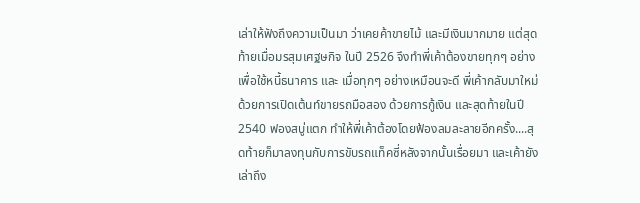เล่าให้ฟังถึงความเป็นมา ว่าเคยค้าขายไม้ และมีเงินมากมาย แต่สุดท้ายเมื่อมรสุมเศฐษกิจ ในปี 2526 จึงทำพี่เค้าต้องขายทุกๆ อย่างเพื่อใช้หนี้ธนาคาร และ เมื่อทุกๆ อย่างเหมือนจะดี พี่เค้ากลับมาใหม่ด้วยการเปิดเต้นท์ขายรถมือสอง ด้วยการกู้เงิน และสุดท้ายในปี 2540 ฟองสบู่แตก ทำให้พี่เค้าต้องโดยฟ้องลมละลายอีกครั้ง....สุดท้ายก็มาลงทุนกับการขับรถแท็คซี่หลังจากนั้นเรื่อยมา และเค้ายังเล่าถึง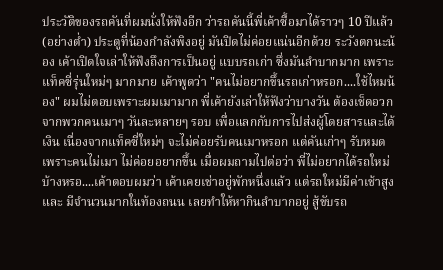ประวัติของรถคันที่ผมนั่งให้ฟังอีก ว่ารถคันนี้พี่เค้าซื้อมาได้ราวๆ 10 ปีแล้ว (อย่างต่ำ) ประตูที่น้องกำลังพิงอยู่ มันปิดไม่ค่อยแน่นอีกด้วย ระวังตกนะน้อง เค้าเปิดใจเล่าให้ฟังถึงการเป็นอยู่ แบบรถเก่า ซึ่งมันลำบากมาก เพราะแท็คซี่รุ่นใหม่ๆ มากมาย เค้าพูดว่า "คนไม่อยากขึ้นรถเก่าหรอก....ใช้ไหมน้อง" ผมไม่ตอบเพราะผมเมามาก พี่เค้ายังเล่าให้ฟังว่าบางวัน ต้องเช็ดอวก จากพวกคนเมาๆ วันละหลายๆ รอบ เพื่อแลกกับการไปส่งผู้โดยสารและได้เงิน เนื่องจากแท็คซี่ใหม่ๆ จะไม่ค่อยรับคนเมาหรอก แต่คันเก่าๆ รับหมด เพราะคนไม่เมา ไม่ค่อยอยากขึ้น เมื่อผมถามไปต่อว่า พี่ไม่อยากได้รถใหม่บ้างหรอ....เค้าตอบผมว่า เค้าเคยเช่าอยู่พักหนึ่งแล้ว แต่รถใหม่มีค่าเช้าสูง และ มีจำนวนมากในท้องถนน เลยทำให้หากินลำบากอยู่ สู้ขับรถ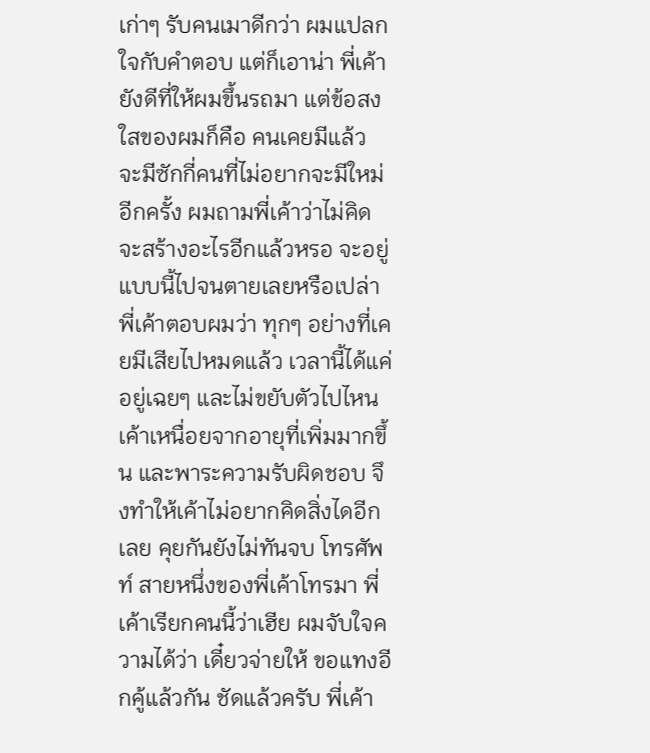เก่าๆ รับคนเมาดีกว่า ผมแปลกใจกับคำตอบ แต่ก็เอาน่า พี่เค้ายังดีที่ให้ผมขึ้นรถมา แต่ข้อสงใสของผมก็คือ คนเคยมีแล้ว จะมีซักกี่คนที่ไม่อยากจะมีใหม่อีกครั้ง ผมถามพี่เค้าว่าไม่คิดจะสร้างอะไรอีกแล้วหรอ จะอยู่แบบนี้ไปจนตายเลยหรือเปล่า พี่เค้าตอบผมว่า ทุกๆ อย่างที่เคยมีเสียไปหมดแล้ว เวลานี้ได้แค่อยู่เฉยๆ และไม่ขยับตัวไปไหน เค้าเหนื่อยจากอายุที่เพิ่มมากขึ้น และพาระความรับผิดชอบ จึงทำให้เค้าไม่อยากคิดสิ่งไดอีกเลย คุยกันยังไม่ทันจบ โทรศัพท์ สายหนึ่งของพี่เค้าโทรมา พี่เค้าเรียกคนนี้ว่าเฮีย ผมจับใจความได้ว่า เดี๋ยวจ่ายให้ ขอแทงอีกคู้แล้วกัน ชัดแล้วครับ พี่เค้า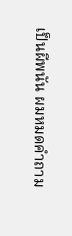เป็นผีพนัน ผมหมดคำถาม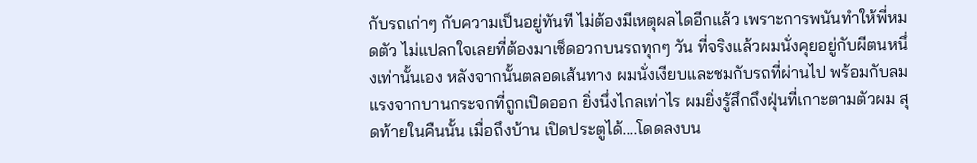กับรถเก่าๆ กับความเป็นอยู่ทันที ไม่ต้องมีเหตุผลไดอีกแล้ว เพราะการพนันทำให้พี่หมดตัว ไม่แปลกใจเลยที่ต้องมาเช็ดอวกบนรถทุกๆ วัน ที่จริงแล้วผมนั่งคุยอยู่กับผีตนหนึ่งเท่านั้นเอง หลังจากนั้นตลอดเส้นทาง ผมนั่งเงียบและชมกับรถที่ผ่านไป พร้อมกับลมแรงจากบานกระจกที่ถูกเปิดออก ยิ่งนึ่งไกลเท่าไร ผมยิ่งรู้สึกถึงฝุ่นที่เกาะตามตัวผม สุดท้ายในคืนนั้น เมื่อถึงบ้าน เปิดประตูได้....โดดลงบน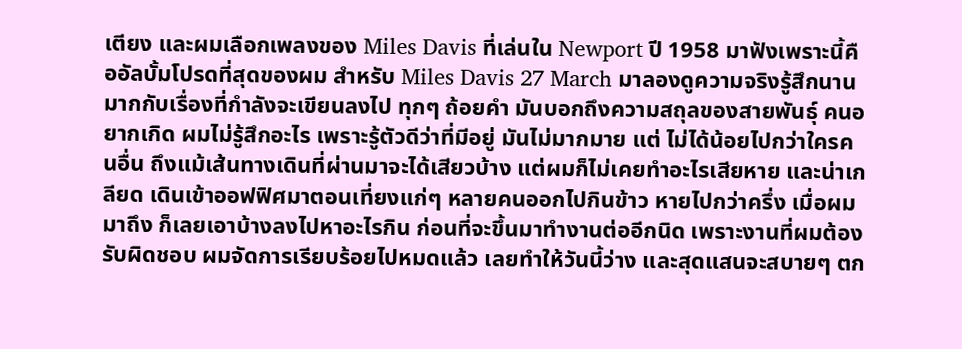เตียง และผมเลือกเพลงของ Miles Davis ที่เล่นใน Newport ปี 1958 มาฟังเพราะนี้คืออัลบั้มโปรดที่สุดของผม สำหรับ Miles Davis 27 March มาลองดูความจริงรู้สึกนานมากกับเรื่องที่กำลังจะเขียนลงไป ทุกๆ ถ้อยคำ มันบอกถึงความสถุลของสายพันธุ์ คนอยากเกิด ผมไม่รู้สึกอะไร เพราะรู้ตัวดีว่าที่มีอยู่ มันไม่มากมาย แต่ ไม่ได้น้อยไปกว่าใครคนอื่น ถึงแม้เส้นทางเดินที่ผ่านมาจะได้เสียวบ้าง แต่ผมก็ไม่เคยทำอะไรเสียหาย และน่าเกลียด เดินเข้าออฟฟิศมาตอนเที่ยงแก่ๆ หลายคนออกไปกินข้าว หายไปกว่าครึ่ง เมื่อผมมาถึง ก็เลยเอาบ้างลงไปหาอะไรกิน ก่อนที่จะขึ้นมาทำงานต่ออีกนิด เพราะงานที่ผมต้องรับผิดชอบ ผมจัดการเรียบร้อยไปหมดแล้ว เลยทำให้วันนี้ว่าง และสุดแสนจะสบายๆ ตก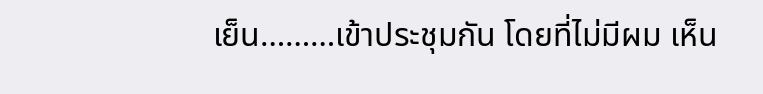เย็น………เข้าประชุมกัน โดยที่ไม่มีผม เห็น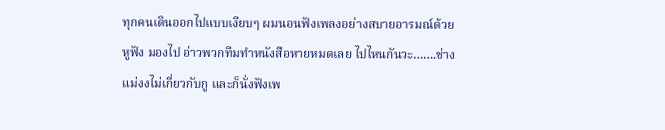ทุกคนเดินออกไปแบบเงียบๆ ผมนอนฟังเพลงอย่างสบายอารมณ์ด้วยหูฟัง มองไป อ่าวพวกทีมทำหนังสือหายหมดเลย ไปไหนกันวะ…….ช่างแม่งงไม่เกี่ยวกับกู และก็นั่งฟังเพ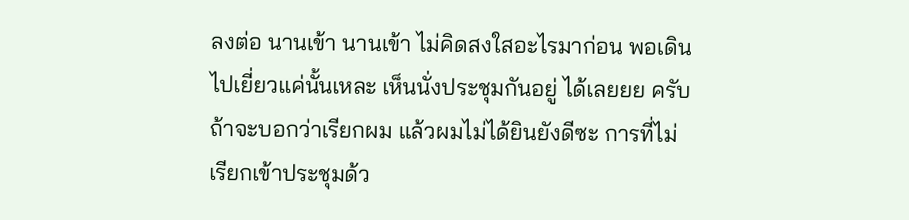ลงต่อ นานเข้า นานเข้า ไม่คิดสงใสอะไรมาก่อน พอเดินไปเยี่ยวแค่นั้นเหละ เห็นนั่งประชุมกันอยู่ ได้เลยยย ครับ ถ้าจะบอกว่าเรียกผม แล้วผมไม่ได้ยินยังดีซะ การที่ไม่เรียกเข้าประชุมด้ว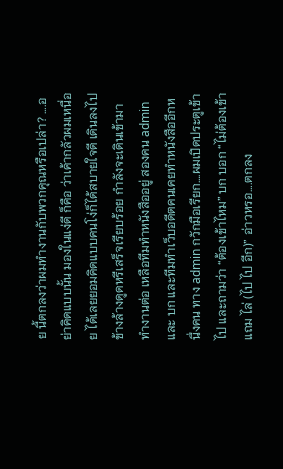ย นี้ตกลงว่าผมทำงานกับพวกคุณหรือเปล่า? ….อย่าคิดแบบนั้น มองในแง่ดี ก็คือ ว่าเค้ากลัวผมเหนื่อย ได้เลยยอมคิดแบบคนโง่ก็ได้สบายใจดี เดินลงไปข้างล้างดูดหรีเสร็จเรียบร้อย กำลังจะเดินเข้ามาทำงานต่อ เหลือทีมทำหนังสืออยู่ สองคน admin และ บก และทีมทำเว็บอดีตคนเคยทำหนังสืออีกหนึ่งคน ทาง admin กวักมือเรียก….ผมเปิดประตูเข้าไป และถามว่า “ต้องเข้าไหม” บก บอก “ไม่ต้องเข้าแถม ไล่ (ไป ไป อีก)” อ่าวหรอ….ตกลง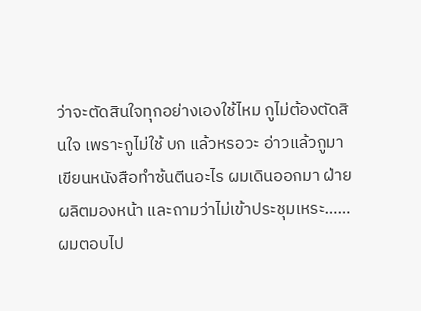ว่าจะตัดสินใจทุกอย่างเองใช้ไหม กูไม่ต้องตัดสินใจ เพราะกูไม่ใช้ บก แล้วหรอวะ อ่าวแล้วกูมาเขียนหนังสือทำซ้นตีนอะไร ผมเดินออกมา ฝ่ายผลิตมองหน้า และถามว่าไม่เข้าประชุมเหระ……ผมตอบไป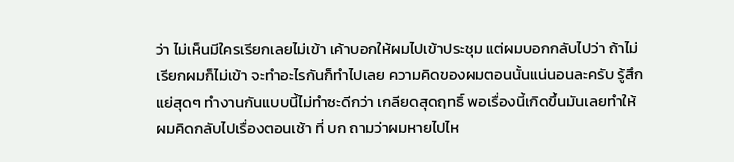ว่า ไม่เห็นมีใครเรียกเลยไม่เข้า เค้าบอกให้ผมไปเข้าประชุม แต่ผมบอกกลับไปว่า ถ้าไม่เรียกผมก็ไม่เข้า จะทำอะไรกันก็ทำไปเลย ความคิดของผมตอนนั้นแน่นอนละครับ รู้สึกแย่สุดๆ ทำงานกันแบบนี้ไม่ทำซะดีกว่า เกลียดสุดฤทธิ์ พอเรื่องนี้เกิดขึ้นมันเลยทำให้ผมคิดกลับไปเรื่องตอนเช้า ที่ บก ถามว่าผมหายไปไห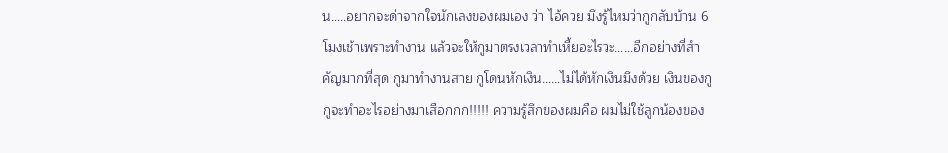น…..อยากจะด่าจากใจนักเลงของผมเอง ว่า ไอ้ควย มึงรู้ไหมว่ากูกลับบ้าน 6 โมงเช้าเพราะทำงาน แล้วจะให้กูมาตรงเวลาทำเหี้ยอะไรวะ……อีกอย่างที่สำคัญมากที่สุด กูมาทำงานสาย กูโดนหักเงิน……ไม่ได้หักเงินมึงด้วย เงินของกู กูจะทำอะไรอย่างมาเสือกกก!!!!! ความรู้สึกของผมคือ ผมไม่ใช้ลูกน้องของ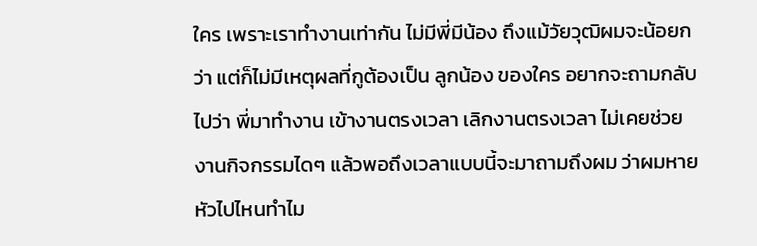ใคร เพราะเราทำงานเท่ากัน ไม่มีพี่มีน้อง ถึงแม้วัยวุฒิผมจะน้อยกว่า แต่ก็ไม่มีเหตุผลที่กูต้องเป็น ลูกน้อง ของใคร อยากจะถามกลับไปว่า พี่มาทำงาน เข้างานตรงเวลา เลิกงานตรงเวลา ไม่เคยช่วยงานกิจกรรมไดๆ แล้วพอถึงเวลาแบบนี้จะมาถามถึงผม ว่าผมหายหัวไปไหนทำไม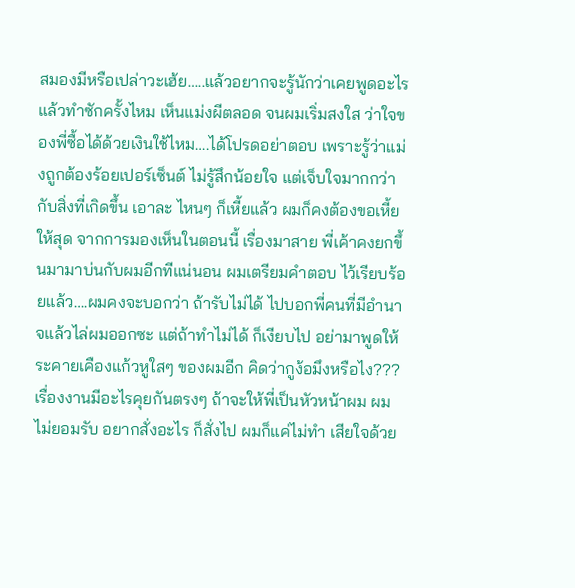สมองมีหรือเปล่าวะเฮ้ย…..แล้วอยากจะรู้นักว่าเคยพูดอะไรแล้วทำซักครั้งไหม เห็นแม่งผีตลอด จนผมเริ่มสงใส ว่าใจของพี่ซื้อได้ด้วยเงินใช้ไหม….ได้โปรดอย่าตอบ เพราะรู้ว่าแม่งถูกต้องร้อยเปอร์เซ็นต์ ไม่รู้สึกน้อยใจ แต่เจ็บใจมากกว่ากับสิ่งที่เกิดขึ้น เอาละ ไหนๆ ก็เหี้ยแล้ว ผมก็คงต้องขอเหี้ยให้สุด จากการมองเห็นในตอนนี้ เรื่องมาสาย พี่เค้าคงยกขึ้นมามาบ่นกับผมอีกทีแน่นอน ผมเตรียมคำตอบ ไว้เรียบร้อยแล้ว….ผมคงจะบอกว่า ถ้ารับไม่ได้ ไปบอกพี่คนที่มีอำนาจแล้วไล่ผมออกซะ แต่ถ้าทำไม่ได้ ก็เงียบไป อย่ามาพูดให้ระคายเคืองแก้วหูใสๆ ของผมอีก คิดว่ากูง้อมึงหรือไง??? เรื่องงานมีอะไรคุยกันตรงๆ ถ้าจะให้พี่เป็นหัวหน้าผม ผมไม่ยอมรับ อยากสั่งอะไร ก็สั่งไป ผมก็แค่ไม่ทำ เสียใจด้วย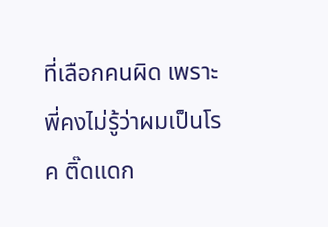ที่เลือกคนผิด เพราะพี่คงไม่รู้ว่าผมเป็นโรค ติ๊ดแดก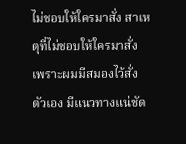ไม่ชอบให้ใครมาสั่ง สาเหตุที่ไม่ชอบให้ใครมาสั่ง เพราะผมมีสมองไว้สั่งตัวเอง มีแนวทางแน่ชัด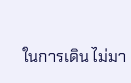ในการเดิน ไม่มา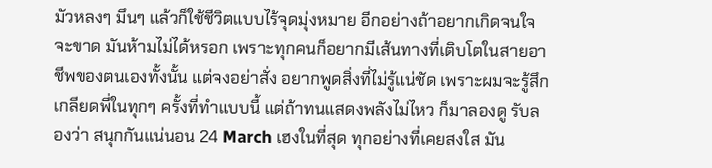มัวหลงๆ มึนๆ แล้วก็ใช้ชีวิตแบบไร้จุดมุ่งหมาย อีกอย่างถ้าอยากเกิดจนใจจะขาด มันห้ามไม่ได้หรอก เพราะทุกคนก็อยากมีเส้นทางที่เติบโตในสายอาชีพของตนเองทั้งนั้น แต่จงอย่าสั่ง อยากพูดสิ่งที่ไม่รู้แน่ชัด เพราะผมจะรู้สึกเกลียดพี่ในทุกๆ ครั้งที่ทำแบบนี้ แต่ถ้าทนแสดงพลังไม่ไหว ก็มาลองดู รับลองว่า สนุกกันแน่นอน 24 March เฮงในที่สุด ทุกอย่างที่เคยสงใส มัน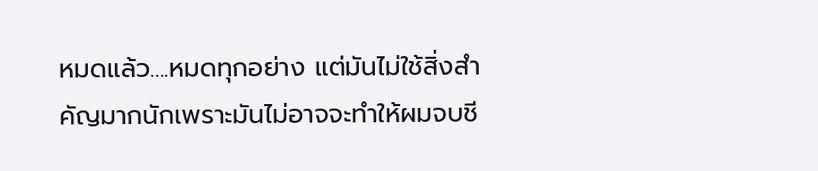หมดแล้ว....หมดทุกอย่าง แต่มันไม่ใช้สิ่งสำคัญมากนักเพราะมันไม่อาจจะทำให้ผมจบชี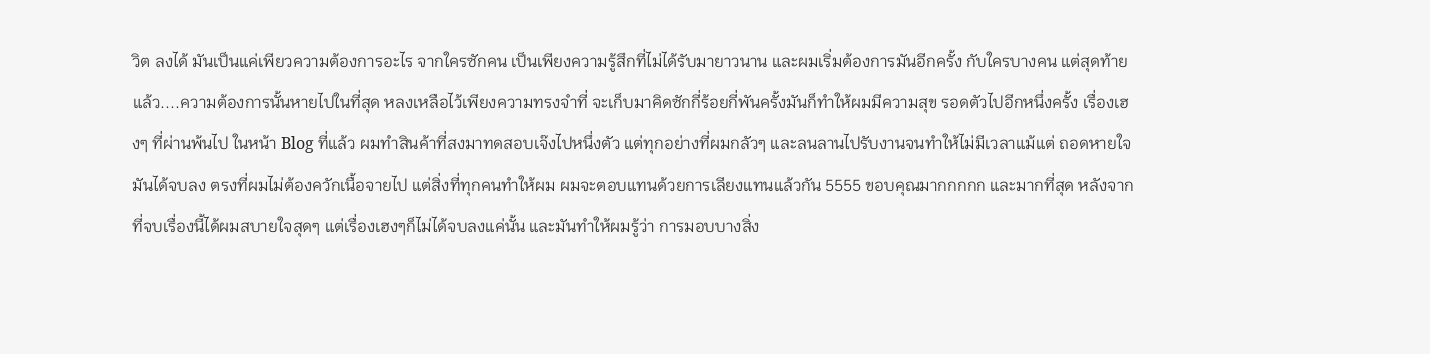วิต ลงได้ มันเป็นแค่เพียวความต้องการอะไร จากใครซักคน เป็นเพียงความรู้สึกที่ไม่ได้รับมายาวนาน และผมเริ่มต้องการมันอีกครั้ง กับใครบางคน แต่สุดท้ายแล้ว....ความต้องการนั้นหายไปในที่สุด หลงเหลือไว้เพียงความทรงจำที่ จะเก็บมาคิดซักกี่ร้อยกี่พันครั้งมันก็ทำให้ผมมีความสุข รอดตัวไปอีกหนึ่งครั้ง เรื่องเฮงๆ ที่ผ่านพ้นไป ในหน้า Blog ที่แล้ว ผมทำสินค้าที่สงมาทดสอบเจ๊งไปหนึ่งตัว แต่ทุกอย่างที่ผมกลัวๆ และลนลานไปรับงานจนทำให้ไม่มีเวลาแม้แต่ ถอดหายใจ มันได้จบลง ตรงที่ผมไม่ต้องควักเนื้อจายไป แต่สิ่งที่ทุกคนทำให้ผม ผมจะตอบแทนด้วยการเลียงแทนแล้วกัน 5555 ขอบคุณมากกกกก และมากที่สุด หลังจากที่จบเรื่องนี้ได้ผมสบายใจสุดๆ แต่เรื่องเฮงๆก็ไม่ได้จบลงแค่นั้น และมันทำให้ผมรู้ว่า การมอบบางสิ่ง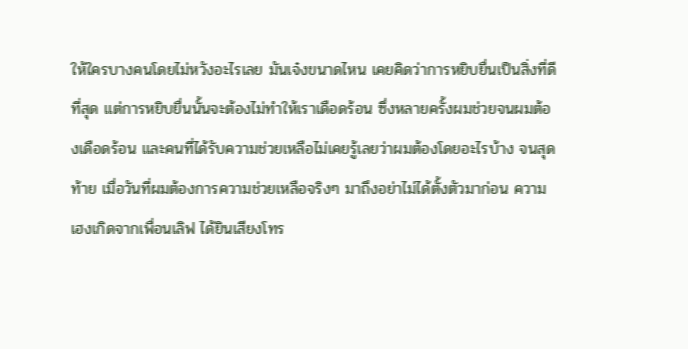ให้ใครบางคนโดยไม่หวังอะไรเลย มันเจ๋งขนาดไหน เคยคิดว่าการหยิบยื่นเป็นสิ่งที่ดีที่สุด แต่การหยิบยื่นนั้นจะต้องไม่ทำให้เราเดือดร้อน ซึ่งหลายครั้งผมช่วยจนผมต้องเดือดร้อน และคนที่ได้รับความช่วยเหลือไม่เคยรู้เลยว่าผมต้องโดยอะไรบ้าง จนสุดท้าย เมื่อวันที่ผมต้องการความช่วยเหลือจริงๆ มาถึงอย่าไม่ได้ตั้งตัวมาก่อน ความเฮงเกิดจากเพื่อนเลิฟ ได้ยินเสียงโทร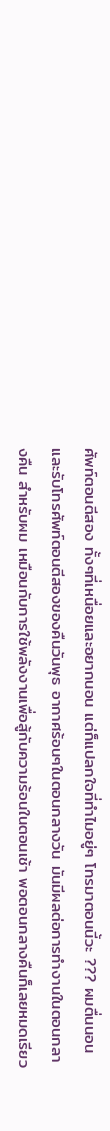ศัพท์ตอนตีสอง ทั้งๆที่เหนื่อยและอยากนอน แต่ก็แปลกใจที่ทำไมอยู่ๆ โทรมาตอนนี้วะ ??? ผมตื่นนอนและรับโทรศัพท์ตอนตีสองของคืนวันพุธ อากาศร้อนๆในตอนกลางวัน มันมีผลต่อการทำงานในตอนกลางคืน สำหรับผม เหมือนกับการใช้พลังงานเพื่อสู้กับความร้อนในตอนเช้า พอตอนกลางคืนก็เลยหมดเรียว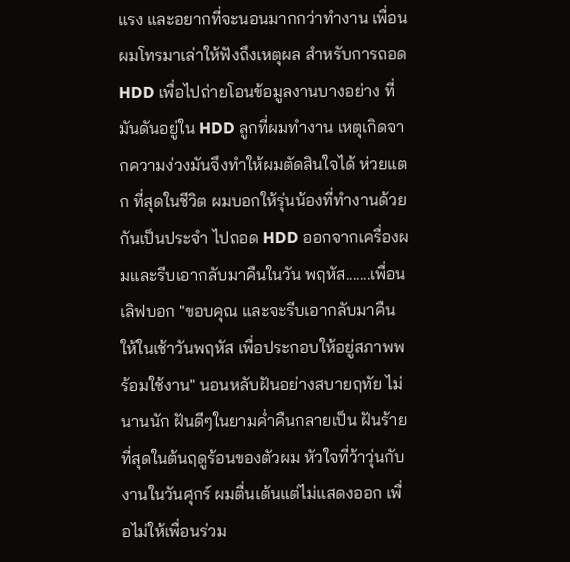แรง และอยากที่จะนอนมากกว่าทำงาน เพื่อนผมโทรมาเล่าให้ฟังถึงเหตุผล สำหรับการถอด HDD เพื่อไปถ่ายโอนข้อมูลงานบางอย่าง ที่มันดันอยู่ใน HDD ลูกที่ผมทำงาน เหตุเกิดจากความง่วงมันจึงทำให้ผมตัดสินใจได้ ห่วยแตก ที่สุดในชีวิต ผมบอกให้รุ่นน้องที่ทำงานด้วยกันเป็นประจำ ไปถอด HDD ออกจากเครื่องผมและรีบเอากลับมาคืนในวัน พฤหัส.......เพื่อนเลิฟบอก "ขอบคุณ และจะรีบเอากลับมาคืนให้ในเช้าวันพฤหัส เพื่อประกอบให้อยู่สภาพพร้อมใช้งาน" นอนหลับฝันอย่างสบายฤทัย ไม่นานนัก ฝันดีๆในยามค่ำคืนกลายเป็น ฝันร้ายที่สุดในต้นฤดูร้อนของตัวผม หัวใจที่ว้าวุ่นกับงานในวันศุกร์ ผมตื่นเต้นแต่ไม่แสดงออก เพื่อไม่ให้เพื่อนร่วม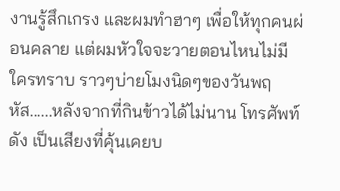งานรู้สึกเกรง และผมทำฮาๆ เพื่อให้ทุกคนผ่อนคลาย แต่ผมหัวใจจะวายตอนไหนไม่มีใครทราบ ราวๆบ่ายโมงนิดๆของวันพฤหัส......หลังจากที่กินข้าวได้ไม่นาน โทรศัพท์ดัง เป็นเสียงที่คุ้นเคยบ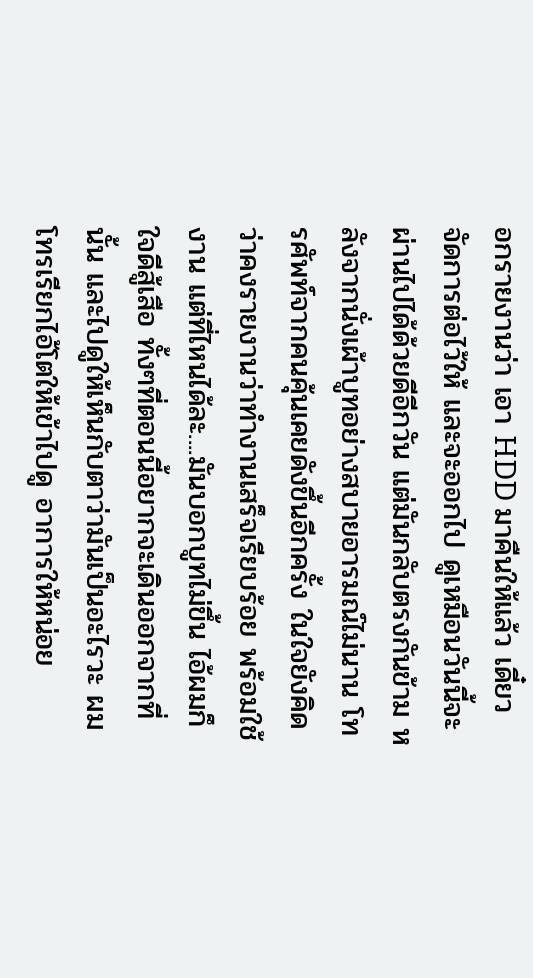อกรายงานว่า เอา HDD มาคืนให้แล้ว เดี๋ยวจัดการต่อไว้ให้ และจะออกไป ดูเหมือนวันนี้จะผ่านไปได้ด้วยดีอีกวัน แต่มันกลับตรงกันข้าม หลังจากนั่งเผ้าบูทอย่างสบายอารมณ์ไม่นาน โทรศัพท์จากคนคุ้นเคยดังขึ้นอีกครั้ง ในใจยังคิดว่าคงรายงานว่าทำงานเสร็จเรียบร้อย พร้อมใช้งาน แต่ที่ไหนได้ละ....มันบอกบูทไม่ขึ้น ไอ้ผมก็ใจดีสู้เสือ ทั้งๆที่ตอนนี้อยากจะเดินออกจากที่นั้น และไปดูให้เห็นกับตาว่ามันเป็นอะไรวะ ผมโทรเรียกไอ้โตให้เข้าไปดู อาการให้หน่อย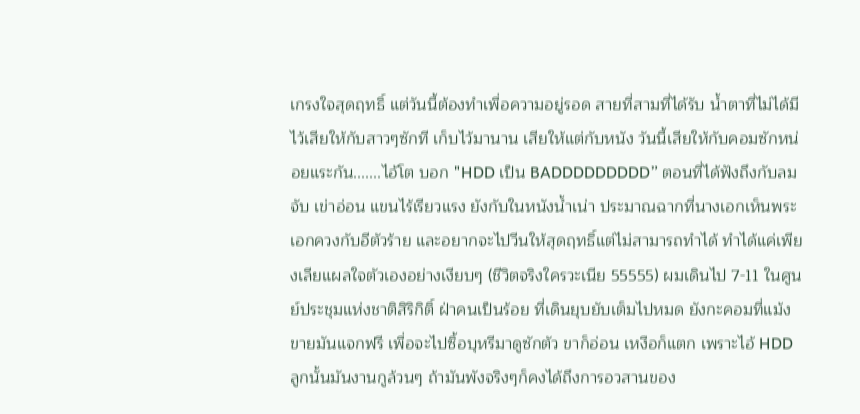เกรงใจสุดฤทธิ์ แต่วันนี้ต้องทำเพื่อความอยู่รอด สายที่สามที่ได้รับ น้ำตาที่ไม่ได้มีไว้เสียให้กับสาวๆซักที เก็บไว้มานาน เสียให้แต่กับหนัง วันนี้เสียให้กับคอมซักหน่อยแระกัน.......ไอ้โต บอก "HDD เป็น BADDDDDDDDD” ตอนที่ได้ฟังถึงกับลมจับ เข่าอ่อน แขนไร้เรียวแรง ยังกับในหนังน้ำเน่า ประมาณฉากที่นางเอกเห็นพระเอกควงกับอีตัวร้าย และอยากจะไปวีนให้สุดฤทธิ์แต่ไม่สามารถทำได้ ทำได้แค่เพียงเลียแผลใจตัวเองอย่างเงียบๆ (ชีวิตจริงใครวะเนีย 55555) ผมเดินไป 7-11 ในศูนย์ประชุมแห่งชาติสิริกิติ์ ฝ่าคนเป็นร้อย ที่เดินยุบยับเต็มไปหมด ยังกะคอมที่แม้งขายมันแจกฟรี เพื่อจะไปซิ้อบุหรีมาดูซักตัว ขาก็อ่อน เหงือก็แตก เพราะไอ้ HDD ลูกนั้นมันงานกูล้วนๆ ถ้ามันพังจริงๆก็คงได้ถึงการอวสานของ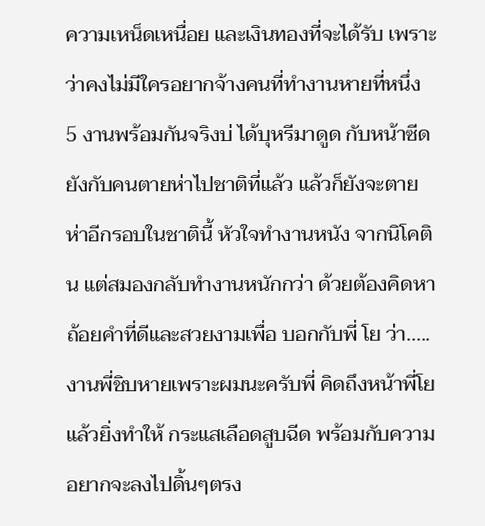ความเหน็ดเหนื่อย และเงินทองที่จะได้รับ เพราะว่าคงไม่มีใครอยากจ้างคนที่ทำงานหายที่หนึ่ง 5 งานพร้อมกันจริงบ่ ได้บุหรีมาดูด กับหน้าซีดยังกับคนตายห่าไปชาติที่แล้ว แล้วก็ยังจะตายห่าอีกรอบในชาตินี้ หัวใจทำงานหนัง จากนิโคติน แต่สมองกลับทำงานหนักกว่า ด้วยต้องคิดหาถ้อยคำที่ดีและสวยงามเพื่อ บอกกับพี่ โย ว่า.....งานพี่ชิบหายเพราะผมนะครับพี่ คิดถึงหน้าพี่โย แล้วยิ่งทำให้ กระแสเลือดสูบฉีด พร้อมกับความอยากจะลงไปดิ้นๆตรง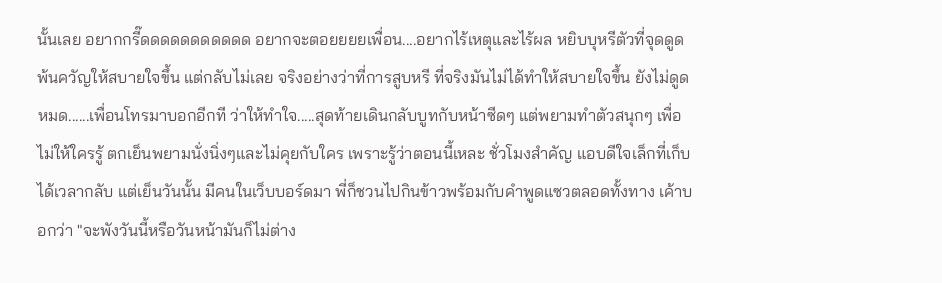นั้นเลย อยากกรี๊ดดดดดดดดดดด อยากจะตอยยยยเพื่อน....อยากไร้เหตุและไร้ผล หยิบบุหรีตัวที่จุดดูด พ้นควัญให้สบายใจขึ้น แต่กลับไม่เลย จริงอย่างว่าที่การสูบหรี ที่จริงมันไม่ได้ทำให้สบายใจขึ้น ยังไม่ดูดหมด......เพื่อนโทรมาบอกอีกที ว่าให้ทำใจ.....สุดท้ายเดินกลับบูทกับหน้าซีดๆ แต่พยามทำตัวสนุกๆ เพื่อไม่ให้ใครรู้ ตกเย็นพยามนั่งนิ่งๆและไม่คุยกับใคร เพราะรู้ว่าตอนนี้เหละ ชั่วโมงสำคัญ แอบดีใจเล็กที่เก็บได้เวลากลับ แต่เย็นวันนั้น มีคนในเว็บบอร์ดมา พี่ก็ชวนไปกินข้าวพร้อมกับคำพูดแซวตลอดทั้งทาง เค้าบอกว่า "จะพังวันนี้หรือวันหน้ามันก็ไม่ต่าง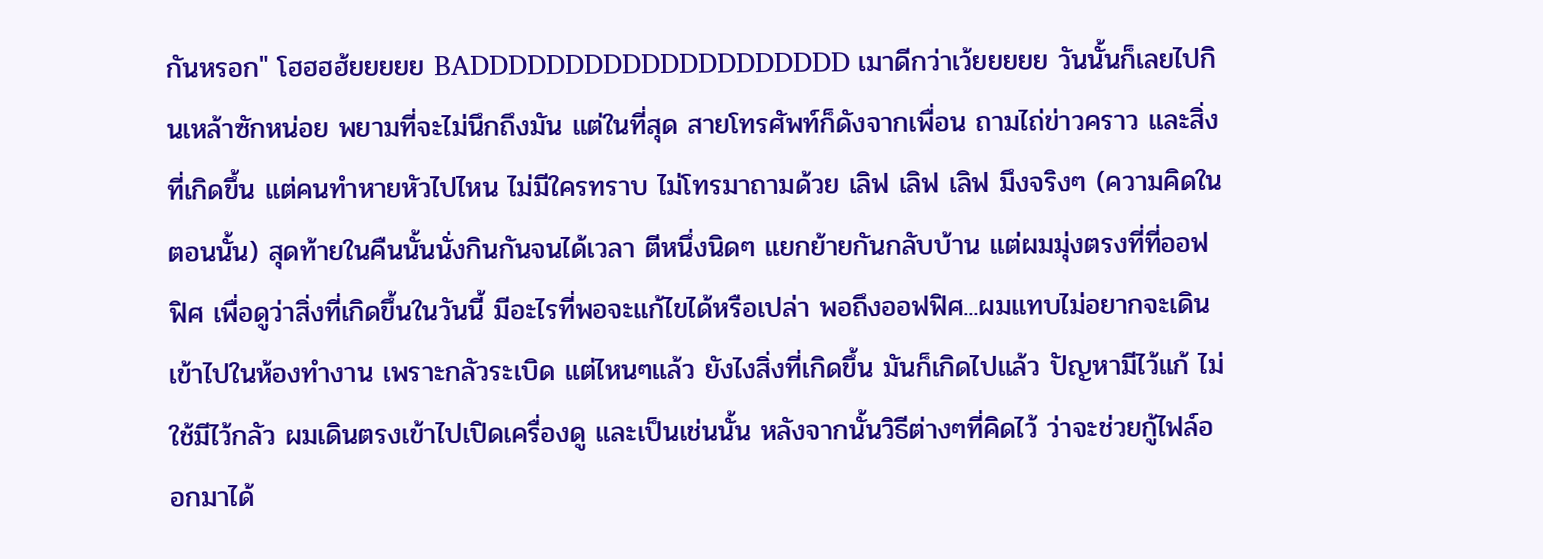กันหรอก" โฮฮฮฮ้ยยยยย BADDDDDDDDDDDDDDDDDDDD เมาดีกว่าเว้ยยยยย วันนั้นก็เลยไปกินเหล้าซักหน่อย พยามที่จะไม่นึกถึงมัน แต่ในที่สุด สายโทรศัพท์ก็ดังจากเพื่อน ถามไถ่ข่าวคราว และสิ่งที่เกิดขึ้น แต่คนทำหายหัวไปไหน ไม่มีใครทราบ ไม่โทรมาถามด้วย เลิฟ เลิฟ เลิฟ มึงจริงๆ (ความคิดในตอนนั้น) สุดท้ายในคืนนั้นนั่งกินกันจนได้เวลา ตีหนึ่งนิดๆ แยกย้ายกันกลับบ้าน แต่ผมมุ่งตรงที่ที่ออฟฟิศ เพื่อดูว่าสิ่งที่เกิดขึ้นในวันนี้ มีอะไรที่พอจะแก้ไขได้หรือเปล่า พอถึงออฟฟิศ...ผมแทบไม่อยากจะเดินเข้าไปในห้องทำงาน เพราะกลัวระเบิด แต่ไหนๆแล้ว ยังไงสิ่งที่เกิดขึ้น มันก็เกิดไปแล้ว ปัญหามีไว้แก้ ไม่ใช้มีไว้กลัว ผมเดินตรงเข้าไปเปิดเครื่องดู และเป็นเช่นนั้น หลังจากนั้นวิธีต่างๆที่คิดไว้ ว่าจะช่วยกู้ไฟล์ออกมาได้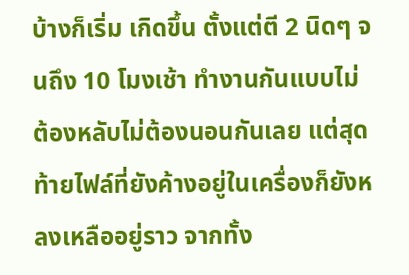บ้างก็เริ่ม เกิดขึ้น ตั้งแต่ตี 2 นิดๆ จนถึง 10 โมงเช้า ทำงานกันแบบไม่ต้องหลับไม่ต้องนอนกันเลย แต่สุดท้ายไฟล์ที่ยังค้างอยู่ในเครื่องก็ยังหลงเหลืออยู่ราว จากทั้ง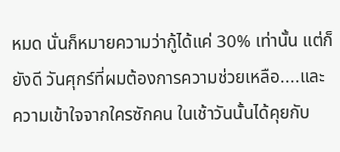หมด นั่นก็หมายความว่ากู้ได้แค่ 30% เท่านั้น แต่ก็ยังดี วันศุกร์ที่ผมต้องการความช่วยเหลือ....และความเข้าใจจากใครซักคน ในเช้าวันนั้นได้คุยกับ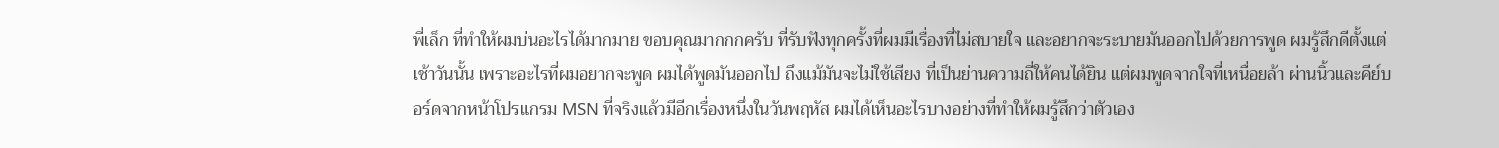พี่เล็ก ที่ทำให้ผมบ่นอะไรได้มากมาย ขอบคุณมากกกครับ ที่รับฟังทุกครั้งที่ผมมีเรื่องที่ไม่สบายใจ และอยากจะระบายมันออกไปด้วยการพูด ผมรู้สึกดีตั้งแต่เช้าวันนั้น เพราะอะไรที่ผมอยากจะพูด ผมได้พูดมันออกไป ถึงแม้มันจะไม่ใช้เสียง ที่เป็นย่านความถี่ให้คนได้ยิน แต่ผมพูดจากใจที่เหนื่อยล้า ผ่านนิ้วและคีย์บอร์ดจากหน้าโปรแกรม MSN ที่จริงแล้วมีอีกเรื่องหนึ่งในวันพฤหัส ผมได้เห็นอะไรบางอย่างที่ทำให้ผมรู้สึกว่าตัวเอง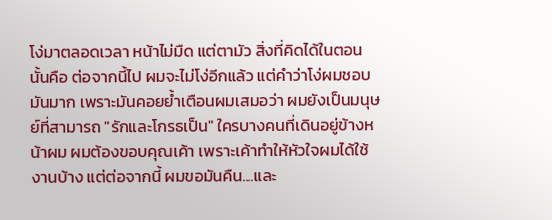โง่มาตลอดเวลา หน้าไม่มืด แต่ตามัว สิ่งที่คิดได้ในตอนนั้นคือ ต่อจากนี้ไป ผมจะไม่โง่อีกแล้ว แต่คำว่าโง่ผมชอบมันมาก เพราะมันคอยย้ำเตือนผมเสมอว่า ผมยังเป็นมนุษย์ที่สามารถ "รักและโกรธเป็น" ใครบางคนที่เดินอยู่ข้างหน้าผม ผมต้องขอบคุณเค้า เพราะเค้าทำให้หัวใจผมได้ใช้งานบ้าง แต่ต่อจากนี้ ผมขอมันคืน....และ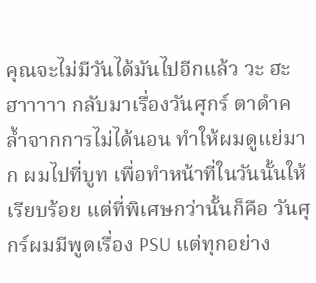คุณจะไม่มีวันได้มันไปอีกแล้ว วะ ฮะ ฮาาาาา กลับมาเรื่องวันศุกร์ ตาดำคล้ำจากการไม่ได้นอน ทำให้ผมดูแย่มาก ผมไปที่บูท เพื่อทำหน้าที่ในวันนั้นให้เรียบร้อย แต่ที่พิเศษกว่านั้นก็คือ วันศุกร์ผมมีพูดเรื่อง PSU แต่ทุกอย่าง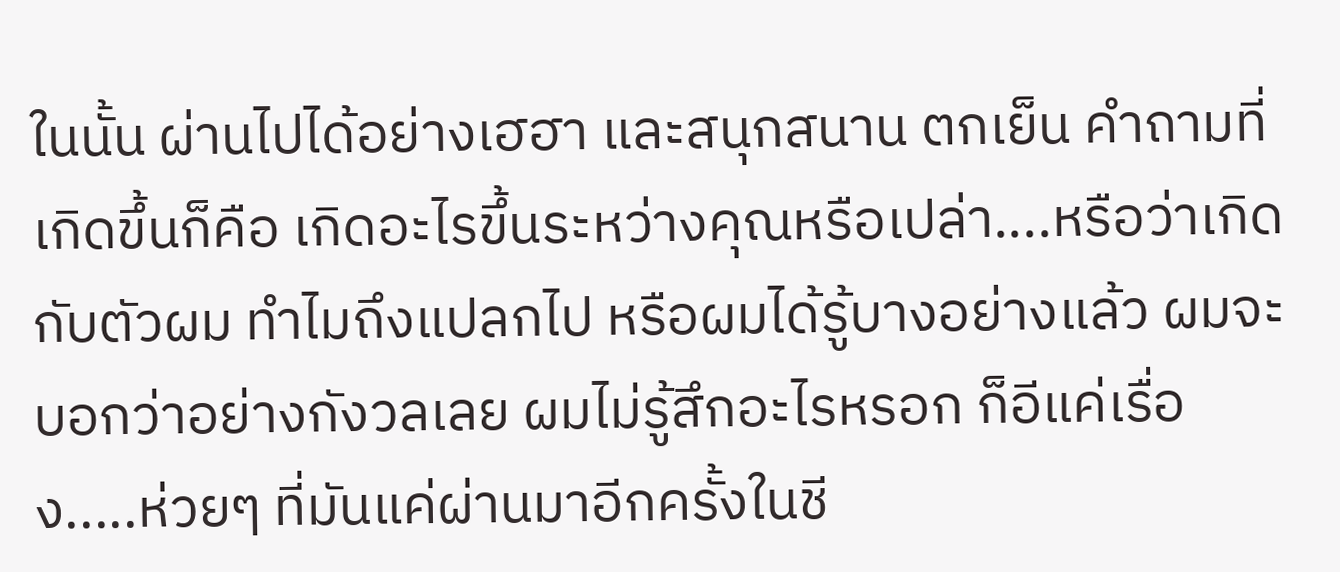ในนั้น ผ่านไปได้อย่างเฮฮา และสนุกสนาน ตกเย็น คำถามที่เกิดขึ้นก็คือ เกิดอะไรขึ้นระหว่างคุณหรือเปล่า....หรือว่าเกิดกับตัวผม ทำไมถึงแปลกไป หรือผมได้รู้บางอย่างแล้ว ผมจะบอกว่าอย่างกังวลเลย ผมไม่รู้สึกอะไรหรอก ก็อีแค่เรื่อง.....ห่วยๆ ที่มันแค่ผ่านมาอีกครั้งในชี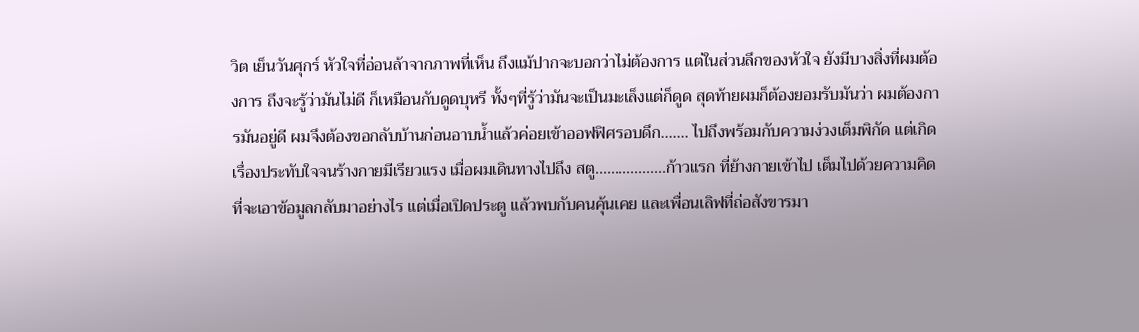วิต เย็นวันศุกร์ หัวใจที่อ่อนล้าจากภาพที่เห็น ถึงแม้ปากจะบอกว่าไม่ต้องการ แต่ในส่วนลึกของหัวใจ ยังมีบางสิ่งที่ผมต้องการ ถึงจะรู้ว่ามันไม่ดี ก็เหมือนกับดูดบุหรี ทั้งๆที่รู้ว่ามันจะเป็นมะเล็งแต่ก็ดูด สุดท้ายผมก็ต้องยอมรับมันว่า ผมต้องการมันอยู่ดี ผมจึงต้องขอกลับบ้านก่อนอาบน้ำแล้วค่อยเข้าออฟฟิศรอบดึก....... ไปถึงพร้อมกับความง่วงเต็มพิกัด แต่เกิดเรื่องประทับใจจนร้างกายมีเรียวแรง เมื่อผมเดินทางไปถึง สตู..................ก้าวแรก ที่ย้างกายเข้าไป เต็มไปด้วยความคิดที่จะเอาข้อมูลกลับมาอย่างไร แต่เมื่อเปิดประตู แล้วพบกับคนคุ้นเคย และเพื่อนเลิฟที่ถ่อสังขารมา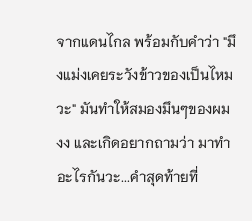จากแดนไกล พร้อมกับคำว่า "มึงแม่งเคยระวังข้าวของเป็นไหมวะ" มันทำให้สมองมึนๆของผม งง และเกิดอยากถามว่า มาทำอะไรกันวะ...คำสุดท้ายที่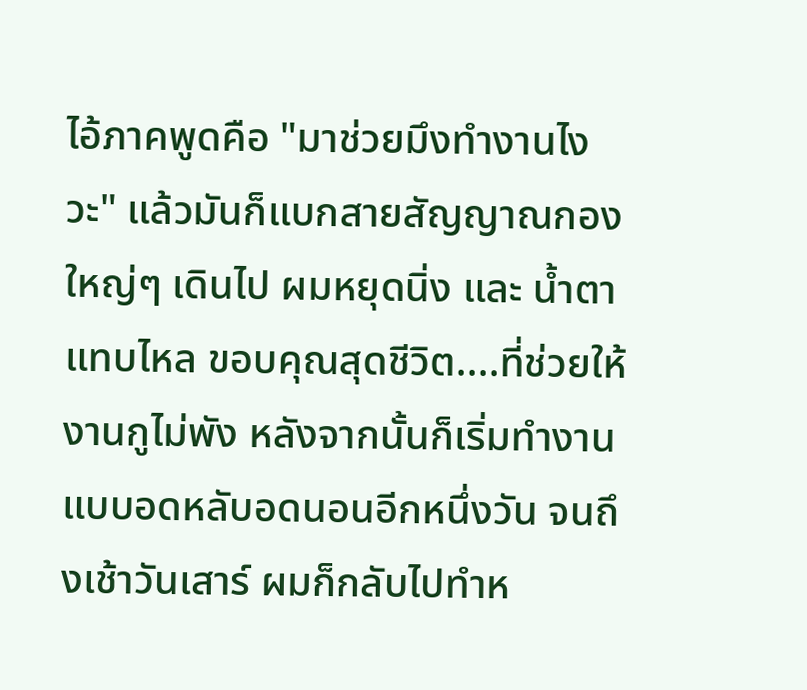ไอ้ภาคพูดคือ "มาช่วยมึงทำงานไงวะ" แล้วมันก็แบกสายสัญญาณกองใหญ่ๆ เดินไป ผมหยุดนิ่ง และ น้ำตาแทบไหล ขอบคุณสุดชีวิต....ที่ช่วยให้งานกูไม่พัง หลังจากนั้นก็เริ่มทำงาน แบบอดหลับอดนอนอีกหนึ่งวัน จนถึงเช้าวันเสาร์ ผมก็กลับไปทำห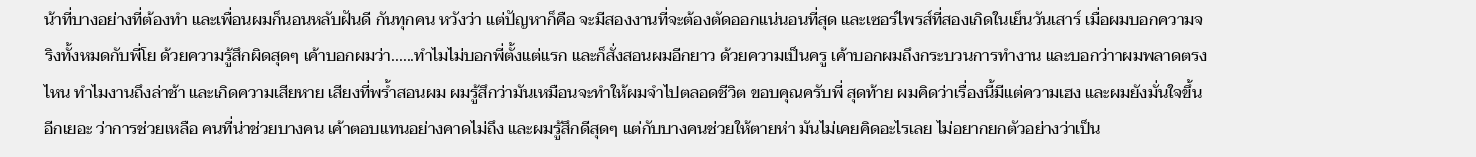น้าที่บางอย่างที่ต้องทำ และเพื่อนผมก็นอนหลับฝันดี กันทุกคน หวังว่า แต่ปัญหาก็คือ จะมีสองงานที่จะต้องตัดออกแน่นอนที่สุด และเซอร์ไพรส์ที่สองเกิดในเย็นวันเสาร์ เมื่อผมบอกความจริงทั้งหมดกับพี่โย ด้วยความรู้สึกผิดสุดๆ เค้าบอกผมว่า......ทำไมไม่บอกพี่ตั้งแต่แรก และก็สั่งสอนผมอีกยาว ด้วยความเป็นครู เค้าบอกผมถึงกระบวนการทำงาน และบอกว่าาผมพลาดตรงไหน ทำไมงานถึงล่าช้า และเกิดความเสียหาย เสียงที่พร้ำสอนผม ผมรู้สึกว่ามันเหมือนจะทำให้ผมจำไปตลอดชีวิต ขอบคุณครับพี่ สุดท้าย ผมคิดว่าเรื่องนี้มีแต่ความเฮง และผมยังมั่นใจขึ้นอีกเยอะ ว่าการช่วยเหลือ คนที่น่าช่วยบางคน เค้าตอบแทนอย่างคาดไม่ถึง และผมรู้สึกดีสุดๆ แต่กับบางคนช่วยให้ตายห่า มันไม่เคยคิดอะไรเลย ไม่อยากยกตัวอย่างว่าเป็น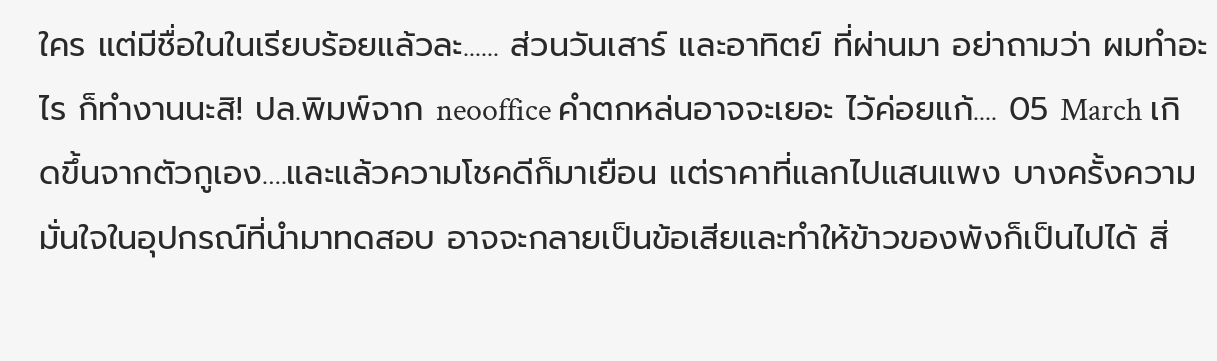ใคร แต่มีชื่อในในเรียบร้อยแล้วละ...... ส่วนวันเสาร์ และอาทิตย์ ที่ผ่านมา อย่าถามว่า ผมทำอะไร ก็ทำงานนะสิ! ปล.พิมพ์จาก neooffice คำตกหล่นอาจจะเยอะ ไว้ค่อยแก้.... 05 March เกิดขึ้นจากตัวกูเอง….และแล้วความโชคดีก็มาเยือน แต่ราคาที่แลกไปแสนแพง บางครั้งความมั่นใจในอุปกรณ์ที่นำมาทดสอบ อาจจะกลายเป็นข้อเสียและทำให้ข้าวของพังก็เป็นไปได้ สิ่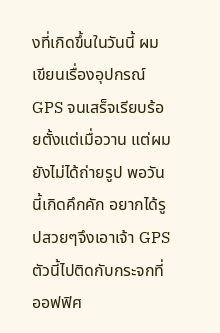งที่เกิดขึ้นในวันนี้ ผมเขียนเรื่องอุปกรณ์ GPS จนเสร็จเรียบร้อยตั้งแต่เมื่อวาน แต่ผมยังไม่ได้ถ่ายรูป พอวันนี้เกิดคึกคัก อยากได้รูปสวยๆจึงเอาเจ้า GPS ตัวนี้ไปติดกับกระจกที่ออฟฟิศ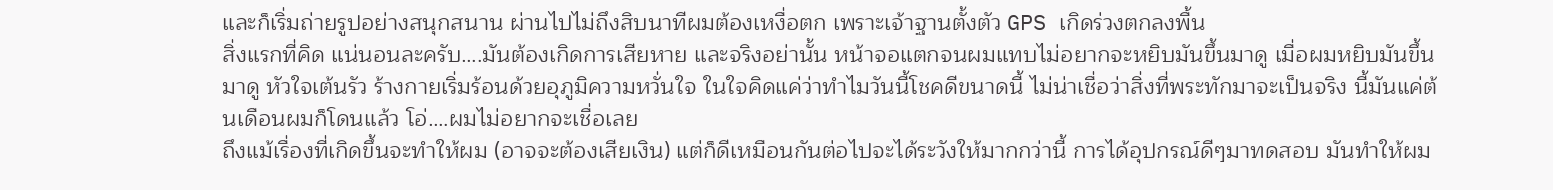และก็เริ่มถ่ายรูปอย่างสนุกสนาน ผ่านไปไม่ถึงสิบนาทีผมต้องเหงื่อตก เพราะเจ้าฐานตั้งตัว GPS เกิดร่วงตกลงพื้น
สิ่งแรกที่คิด แน่นอนละครับ….มันต้องเกิดการเสียหาย และจริงอย่านั้น หน้าจอแตกจนผมแทบไม่อยากจะหยิบมันขึ้นมาดู เมื่อผมหยิบมันขึ้นมาดู หัวใจเต้นรัว ร้างกายเริ่มร้อนด้วยอุภูมิความหวั่นใจ ในใจคิดแค่ว่าทำไมวันนี้โชคดีขนาดนี้ ไม่น่าเชื่อว่าสิ่งที่พระทักมาจะเป็นจริง นี้มันแค่ต้นเดือนผมก็โดนแล้ว โอ่….ผมไม่อยากจะเชื่อเลย
ถึงแม้เรื่องที่เกิดขึ้นจะทำให้ผม (อาจจะต้องเสียเงิน) แต่ก็ดีเหมือนกันต่อไปจะได้ระวังให้มากกว่านี้ การได้อุปกรณ์ดีๆมาทดสอบ มันทำให้ผม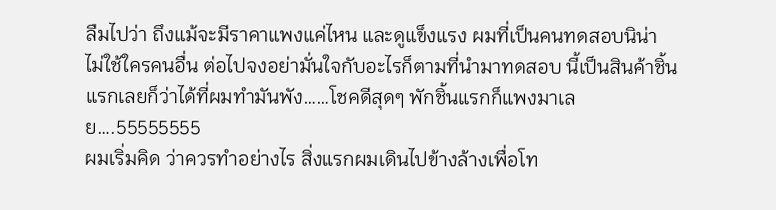ลืมไปว่า ถึงแม้จะมีราคาแพงแค่ไหน และดูแข็งแรง ผมที่เป็นคนทดสอบนิน่า ไม่ใช้ใครคนอื่น ต่อไปจงอย่ามั่นใจกับอะไรก็ตามที่นำมาทดสอบ นี้เป็นสินค้าชิ้นแรกเลยก็ว่าได้ที่ผมทำมันพัง……โชคดีสุดๆ พักชิ้นแรกก็แพงมาเลย….55555555
ผมเริ่มคิด ว่าควรทำอย่างไร สิ่งแรกผมเดินไปข้างล้างเพื่อโท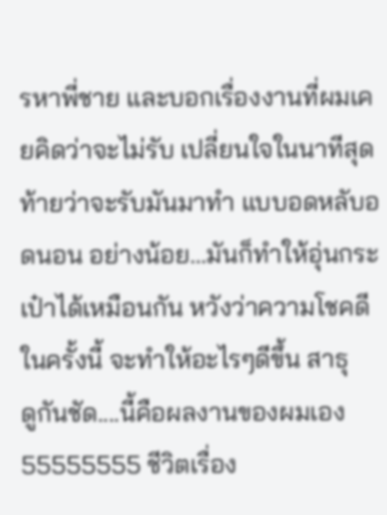รหาพี่ชาย และบอกเรื่องงานที่ผมเคยคิดว่าจะไม่รับ เปลี่ยนใจในนาทีสุดท้ายว่าจะรับมันมาทำ แบบอดหลับอดนอน อย่างน้อย…มันก็ทำให้อุ่นกระเป๋าได้เหมือนกัน หวังว่าความโชคดีในครั้งนี้ จะทำให้อะไรๆดีขึ้น สาธุ
ดูกันชัด....นี้คือผลงานของผมเอง 55555555 ชีวิตเรื่อง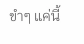ขำๆ แค่นี้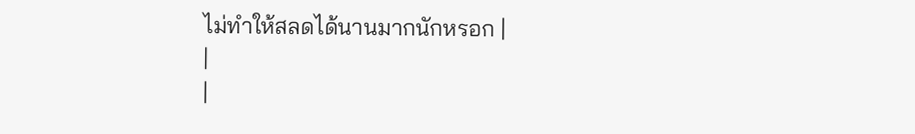ไม่ทำให้สลดได้นานมากนักหรอก |
|
|